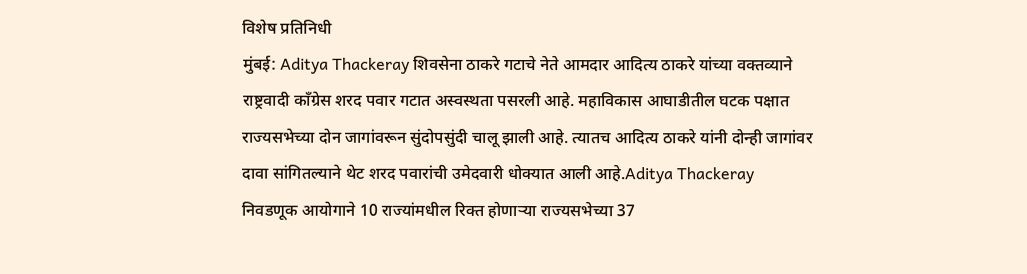विशेष प्रतिनिधी
मुंबई: Aditya Thackeray शिवसेना ठाकरे गटाचे नेते आमदार आदित्य ठाकरे यांच्या वक्तव्याने राष्ट्रवादी काँग्रेस शरद पवार गटात अस्वस्थता पसरली आहे. महाविकास आघाडीतील घटक पक्षात राज्यसभेच्या दोन जागांवरून सुंदोपसुंदी चालू झाली आहे. त्यातच आदित्य ठाकरे यांनी दोन्ही जागांवर दावा सांगितल्याने थेट शरद पवारांची उमेदवारी धोक्यात आली आहे.Aditya Thackeray
निवडणूक आयोगाने 10 राज्यांमधील रिक्त होणाऱ्या राज्यसभेच्या 37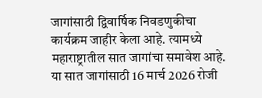जागांसाठी द्विवार्षिक निवडणुकीचा कार्यक्रम जाहीर केला आहे. त्यामध्ये महाराष्ट्रातील सात जागांचा समावेश आहे. या सात जागांसाठी 16 मार्च 2026 रोजी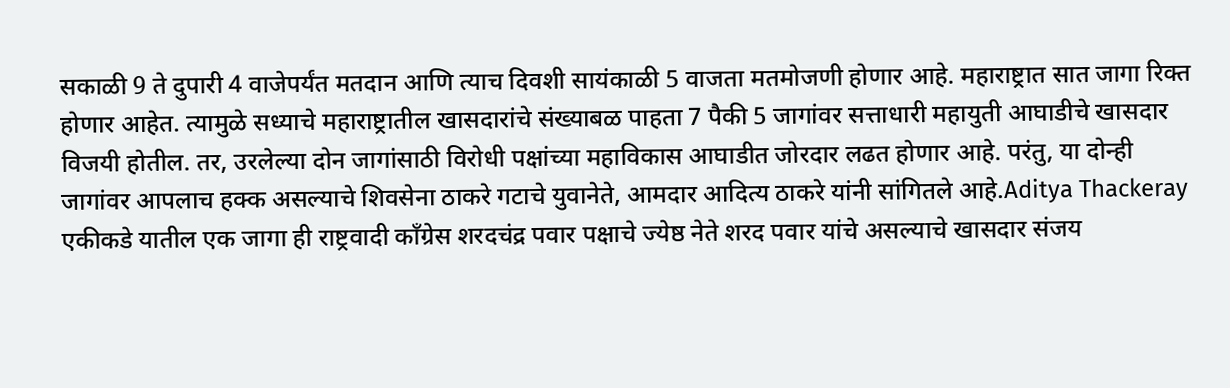सकाळी 9 ते दुपारी 4 वाजेपर्यंत मतदान आणि त्याच दिवशी सायंकाळी 5 वाजता मतमोजणी होणार आहे. महाराष्ट्रात सात जागा रिक्त होणार आहेत. त्यामुळे सध्याचे महाराष्ट्रातील खासदारांचे संख्याबळ पाहता 7 पैकी 5 जागांवर सत्ताधारी महायुती आघाडीचे खासदार विजयी होतील. तर, उरलेल्या दोन जागांसाठी विरोधी पक्षांच्या महाविकास आघाडीत जोरदार लढत होणार आहे. परंतु, या दोन्ही जागांवर आपलाच हक्क असल्याचे शिवसेना ठाकरे गटाचे युवानेते, आमदार आदित्य ठाकरे यांनी सांगितले आहे.Aditya Thackeray
एकीकडे यातील एक जागा ही राष्ट्रवादी काँग्रेस शरदचंद्र पवार पक्षाचे ज्येष्ठ नेते शरद पवार यांचे असल्याचे खासदार संजय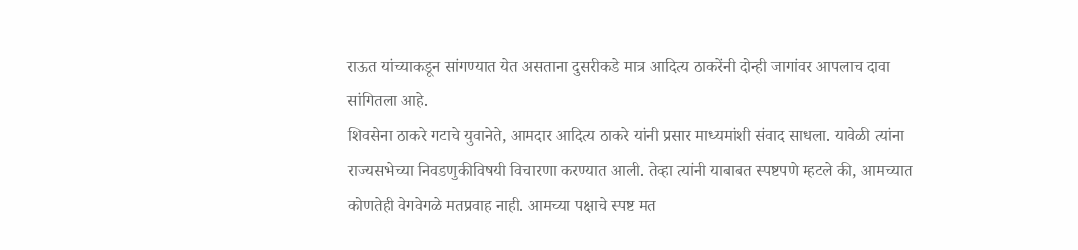राऊत यांच्याकडून सांगण्यात येत असताना दुसरीकडे मात्र आदित्य ठाकरेंनी दोन्ही जागांवर आपलाच दावा सांगितला आहे.
शिवसेना ठाकरे गटाचे युवानेते, आमदार आदित्य ठाकरे यांनी प्रसार माध्यमांशी संवाद साधला. यावेळी त्यांना राज्यसभेच्या निवडणुकीविषयी विचारणा करण्यात आली. तेव्हा त्यांनी याबाबत स्पष्टपणे म्हटले की, आमच्यात कोणतेही वेगवेगळे मतप्रवाह नाही. आमच्या पक्षाचे स्पष्ट मत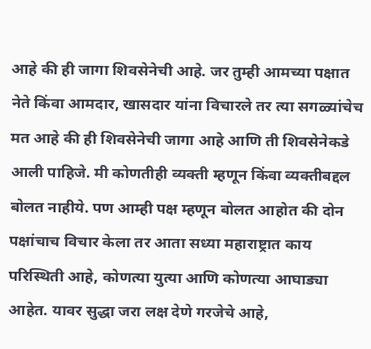आहे की ही जागा शिवसेनेची आहे. जर तुम्ही आमच्या पक्षात नेते किंवा आमदार, खासदार यांना विचारले तर त्या सगळ्यांचेच मत आहे की ही शिवसेनेची जागा आहे आणि ती शिवसेनेकडे आली पाहिजे. मी कोणतीही व्यक्ती म्हणून किंवा व्यक्तीबद्दल बोलत नाहीये. पण आम्ही पक्ष म्हणून बोलत आहोत की दोन पक्षांचाच विचार केला तर आता सध्या महाराष्ट्रात काय परिस्थिती आहे, कोणत्या युत्या आणि कोणत्या आघाड्या आहेत. यावर सुद्धा जरा लक्ष देणे गरजेचे आहे,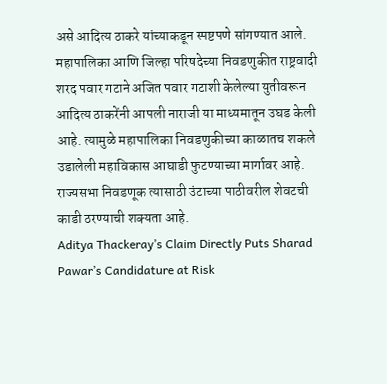असे आदित्य ठाकरे यांच्याकडून स्पष्टपणे सांगण्यात आले.
महापालिका आणि जिल्हा परिषदेच्या निवडणुकीत राष्ट्रवादी शरद पवार गटाने अजित पवार गटाशी केलेल्या युतीवरून आदित्य ठाकरेंनी आपली नाराजी या माध्यमातून उघड केली आहे. त्यामुळे महापालिका निवडणुकीच्या काळातच शकले उडालेली महाविकास आघाडी फुटण्याच्या मार्गावर आहे. राज्यसभा निवडणूक त्यासाठी उंटाच्या पाठीवरील शेवटची काडी ठरण्याची शक्यता आहे.
Aditya Thackeray’s Claim Directly Puts Sharad Pawar’s Candidature at Risk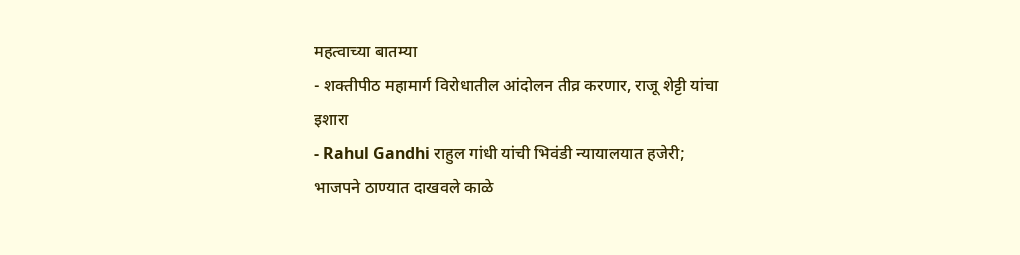महत्वाच्या बातम्या
- शक्तीपीठ महामार्ग विरोधातील आंदोलन तीव्र करणार, राजू शेट्टी यांचा इशारा
- Rahul Gandhi राहुल गांधी यांची भिवंडी न्यायालयात हजेरी; भाजपने ठाण्यात दाखवले काळे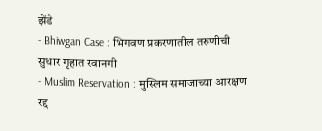झेंडे
- Bhiwgan Case : भिगवण प्रकरणातील तरुणीची सुधार गृहात रवानगी
- Muslim Reservation : मुस्लिम समाजाच्या आरक्षण रद्द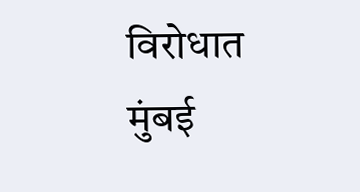विरोधात मुंबई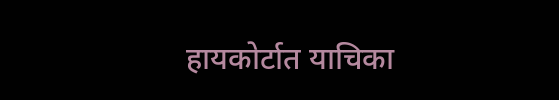हायकोर्टात याचिका